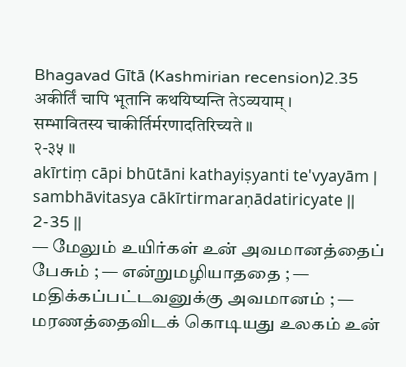Bhagavad Gītā (Kashmirian recension)2.35
अकीर्तिं चापि भूतानि कथयिष्यन्ति तेऽव्ययाम् ।
सम्भावितस्य चाकीर्तिर्मरणादतिरिच्यते ॥
२-३५ ॥
akīrtiṃ cāpi bhūtāni kathayiṣyanti te'vyayām |
sambhāvitasya cākīrtirmaraṇādatiricyate ||
2-35 ||
— மேலும் உயிர்கள் உன் அவமானத்தைப் பேசும் ; — என்றுமழியாததை ; — மதிக்கப்பட்டவனுக்கு அவமானம் ; — மரணத்தைவிடக் கொடியது உலகம் உன்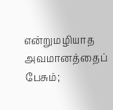என்றுமழியாத அவமானத்தைப் பேசும்;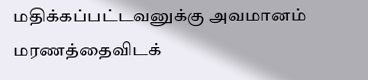மதிக்கப்பட்டவனுக்கு அவமானம் மரணத்தைவிடக்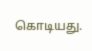கொடியது.